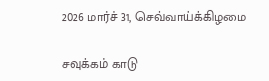2026 மார்ச் 31, செவ்வாய்க்கிழமை

சவுக்கம் காடு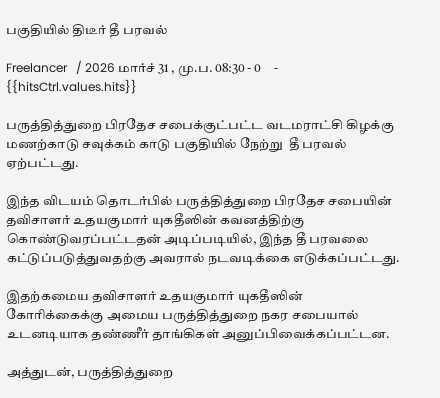பகுதியில் திடீர் தீ பரவல்

Freelancer   / 2026 மார்ச் 31 , மு.ப. 08:30 - 0     - {{hitsCtrl.values.hits}}

பருத்தித்துறை பிரதேச சபைக்குட்பட்ட வடமராட்சி கிழக்கு மணற்காடு சவுக்கம் காடு பகுதியில் நேற்று  தீ பரவல் ஏற்பட்டது.

இந்த விடயம் தொடர்பில் பருத்தித்துறை பிரதேச சபையின் தவிசாளர் உதயகுமார் யுகதீஸின் கவனத்திற்கு கொண்டுவரப்பட்டதன் அடிப்படியில், இந்த தீ பரவலை கட்டுப்படுத்துவதற்கு அவரால் நடவடிக்கை எடுக்கப்பட்டது.

இதற்கமைய தவிசாளர் உதயகுமார் யுகதீஸின் கோரிக்கைக்கு அமைய பருத்தித்துறை நகர சபையால் உடனடியாக தண்ணீர் தாங்கிகள் அனுப்பிவைக்கப்பட்டன.

அத்துடன், பருத்தித்துறை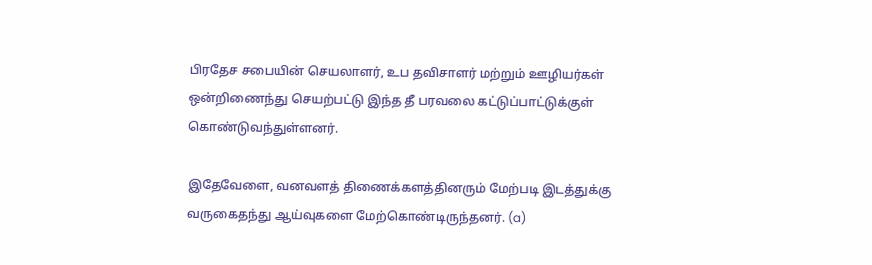பிரதேச சபையின் செயலாளர், உப தவிசாளர் மற்றும் ஊழியர்கள் ஒன்றிணைந்து செயற்பட்டு இந்த தீ பரவலை கட்டுப்பாட்டுக்குள் கொண்டுவந்துள்ளனர்.

இதேவேளை, வனவளத் திணைக்களத்தினரும் மேற்படி இடத்துக்கு வருகைதந்து ஆய்வுகளை மேற்கொண்டிருந்தனர். (a)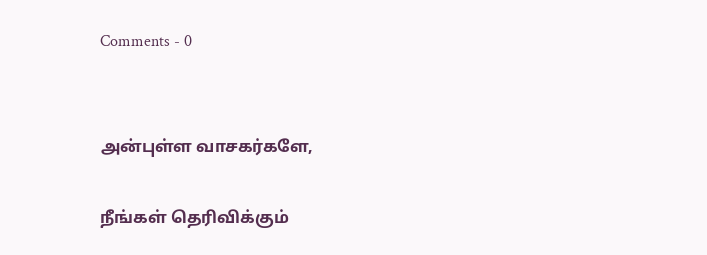Comments - 0


அன்புள்ள வாசகர்களே,

நீங்கள் தெரிவிக்கும்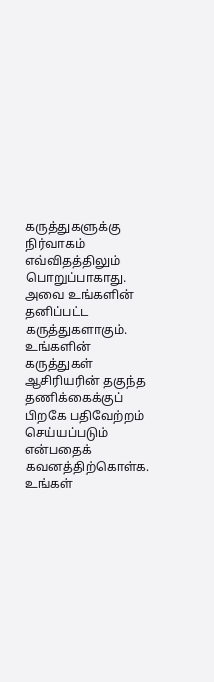கருத்துகளுக்கு நிர்வாகம் எவ்விதத்திலும் பொறுப்பாகாது. அவை உங்களின் தனிப்பட்ட கருத்துகளாகும். உங்களின் கருத்துகள் ஆசிரியரின் தகுந்த தணிக்கைக்குப் பிறகே பதிவேற்றம் செய்யப்படும் என்பதைக் கவனத்திற்கொள்க. உங்கள்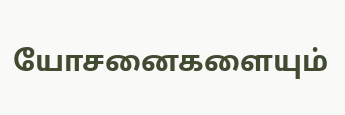யோசனைகளையும்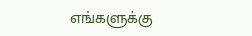எங்களுக்கு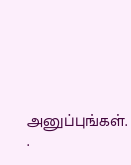அனுப்புங்கள். .